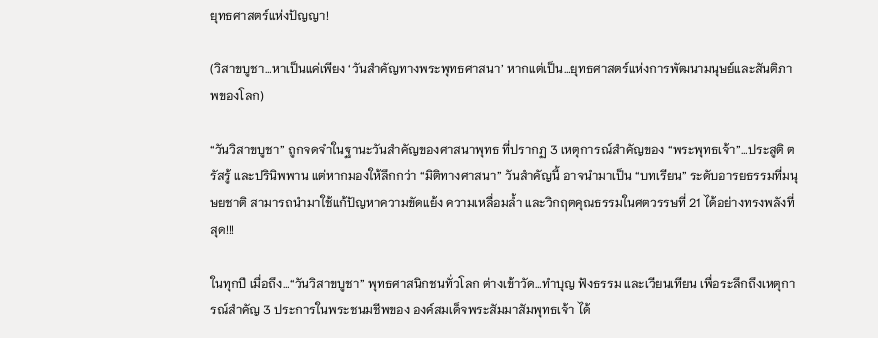ยุทธศาสตร์แห่งปัญญา!

(วิสาขบูชา…หาเป็นแค่เพียง ‘วันสำคัญทางพระพุทธศาสนา’ หากแต่เป็น…ยุทธศาสตร์แห่งการพัฒนามนุษย์และสันติภาพของโลก)

“วันวิสาขบูชา” ถูกจดจำในฐานะวันสำคัญของศาสนาพุทธ ที่ปรากฏ 3 เหตุการณ์สำคัญของ “พระพุทธเจ้า”…ประสูติ ตรัสรู้ และปรินิพพาน แต่หากมองให้ลึกกว่า “มิติทางศาสนา” วันสำคัญนี้ อาจนำมาเป็น “บทเรียน” ระดับอารยธรรมที่มนุษยชาติ สามารถนำมาใช้แก้ปัญหาความขัดแย้ง ความเหลื่อมล้ำ และวิกฤตคุณธรรมในศตวรรษที่ 21 ได้อย่างทรงพลังที่สุด!!!

ในทุกปี เมื่อถึง…“วันวิสาขบูชา” พุทธศาสนิกชนทั่วโลก ต่างเข้าวัด…ทำบุญ ฟังธรรม และเวียนเทียน เพื่อระลึกถึงเหตุการณ์สำคัญ 3 ประการในพระชนมชีพของ องค์สมเด็จพระสัมมาสัมพุทธเจ้า ได้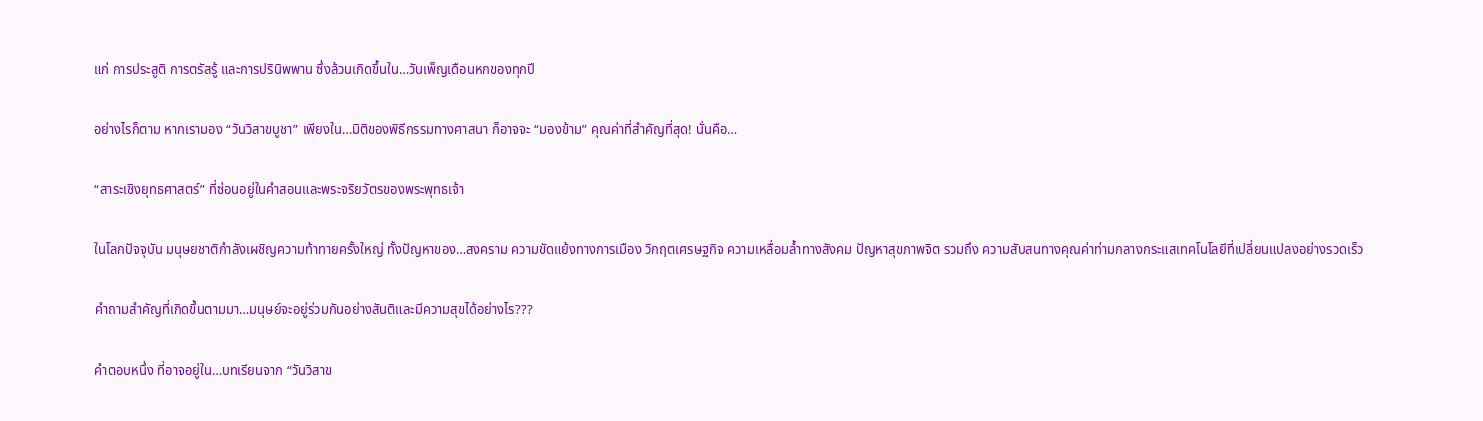แก่ การประสูติ การตรัสรู้ และการปรินิพพาน ซึ่งล้วนเกิดขึ้นใน…วันเพ็ญเดือนหกของทุกปี

อย่างไรก็ตาม หากเรามอง “วันวิสาขบูชา” เพียงใน…มิติของพิธีกรรมทางศาสนา ก็อาจจะ “มองข้าม” คุณค่าที่สำคัญที่สุด! นั่นคือ…

“สาระเชิงยุทธศาสตร์” ที่ซ่อนอยู่ในคำสอนและพระจริยวัตรของพระพุทธเจ้า

ในโลกปัจจุบัน มนุษยชาติกำลังเผชิญความท้าทายครั้งใหญ่ ทั้งปัญหาของ…สงคราม ความขัดแย้งทางการเมือง วิกฤตเศรษฐกิจ ความเหลื่อมล้ำทางสังคม ปัญหาสุขภาพจิต รวมถึง ความสับสนทางคุณค่าท่ามกลางกระแสเทคโนโลยีที่เปลี่ยนแปลงอย่างรวดเร็ว

คำถามสำคัญที่เกิดขึ้นตามมา…มนุษย์จะอยู่ร่วมกันอย่างสันติและมีความสุขได้อย่างไร???

คำตอบหนึ่ง ที่อาจอยู่ใน…บทเรียนจาก “วันวิสาข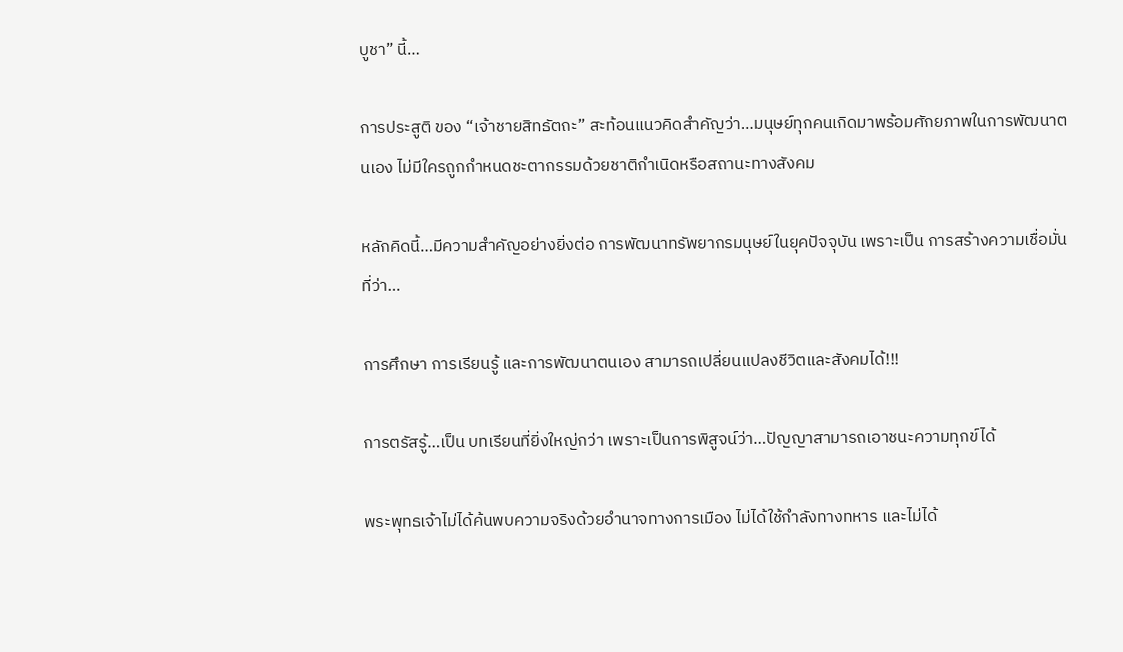บูชา” นี้…

การประสูติ ของ “เจ้าชายสิทธัตถะ” สะท้อนแนวคิดสำคัญว่า…มนุษย์ทุกคนเกิดมาพร้อมศักยภาพในการพัฒนาตนเอง ไม่มีใครถูกกำหนดชะตากรรมด้วยชาติกำเนิดหรือสถานะทางสังคม

หลักคิดนี้…มีความสำคัญอย่างยิ่งต่อ การพัฒนาทรัพยากรมนุษย์ในยุคปัจจุบัน เพราะเป็น การสร้างความเชื่อมั่น ที่ว่า…

การศึกษา การเรียนรู้ และการพัฒนาตนเอง สามารถเปลี่ยนแปลงชีวิตและสังคมได้!!!

การตรัสรู้…เป็น บทเรียนที่ยิ่งใหญ่กว่า เพราะเป็นการพิสูจน์ว่า…ปัญญาสามารถเอาชนะความทุกข์ได้

พระพุทธเจ้าไม่ได้ค้นพบความจริงด้วยอำนาจทางการเมือง ไม่ได้ใช้กำลังทางทหาร และไม่ได้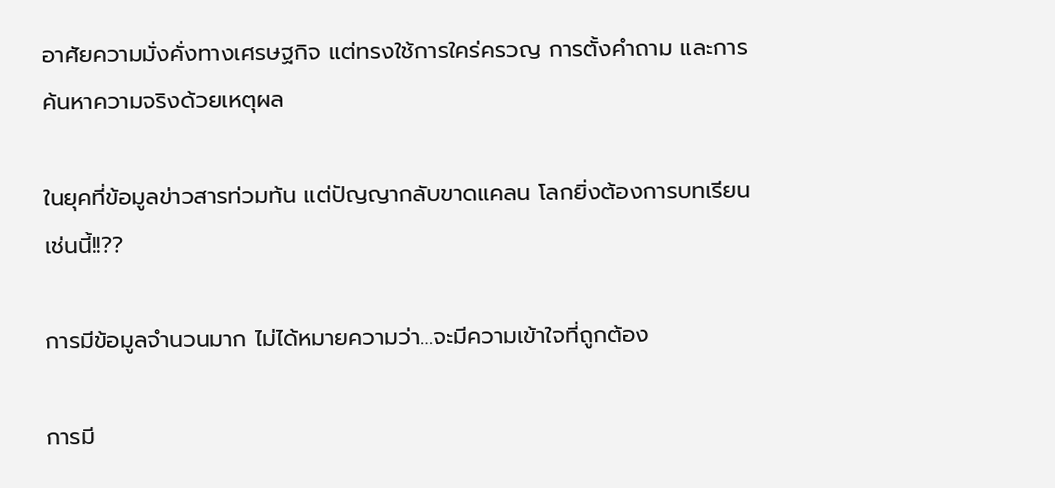อาศัยความมั่งคั่งทางเศรษฐกิจ แต่ทรงใช้การใคร่ครวญ การตั้งคำถาม และการค้นหาความจริงด้วยเหตุผล

ในยุคที่ข้อมูลข่าวสารท่วมท้น แต่ปัญญากลับขาดแคลน โลกยิ่งต้องการบทเรียนเช่นนี้!!??

การมีข้อมูลจำนวนมาก ไม่ได้หมายความว่า…จะมีความเข้าใจที่ถูกต้อง

การมี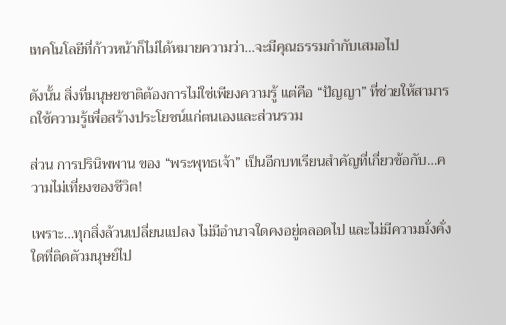เทคโนโลยีที่ก้าวหน้าก็ไม่ได้หมายความว่า…จะมีคุณธรรมกำกับเสมอไป

ดังนั้น สิ่งที่มนุษยชาติต้องการไม่ใช่เพียงความรู้ แต่คือ “ปัญญา” ที่ช่วยให้สามารถใช้ความรู้เพื่อสร้างประโยชน์แก่ตนเองและส่วนรวม

ส่วน การปรินิพพาน ของ “พระพุทธเจ้า” เป็นอีกบทเรียนสำคัญที่เกี่ยวข้อกับ…ความไม่เที่ยงของชีวิต!

เพราะ…ทุกสิ่งล้วนเปลี่ยนแปลง ไม่มีอำนาจใดคงอยู่ตลอดไป และไม่มีความมั่งคั่งใดที่ติดตัวมนุษย์ไป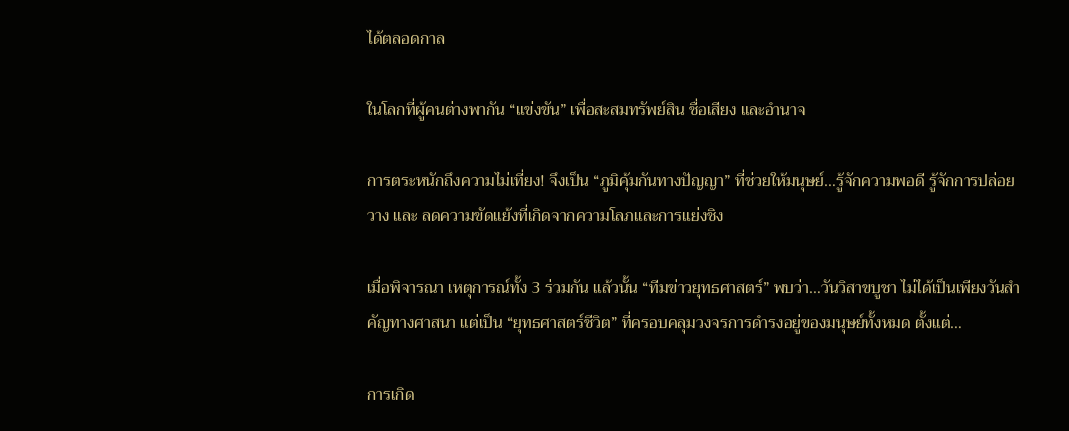ได้ตลอดกาล

ในโลกที่ผู้คนต่างพากัน “แข่งขัน” เพื่อสะสมทรัพย์สิน ชื่อเสียง และอำนาจ

การตระหนักถึงความไม่เที่ยง! จึงเป็น “ภูมิคุ้มกันทางปัญญา” ที่ช่วยให้มนุษย์…รู้จักความพอดี รู้จักการปล่อยวาง และ ลดความขัดแย้งที่เกิดจากความโลภและการแย่งชิง

เมื่อพิจารณา เหตุการณ์ทั้ง 3 ร่วมกัน แล้วนั้น “ทีมข่าวยุทธศาสตร์” พบว่า…วันวิสาขบูชา ไม่ได้เป็นเพียงวันสำคัญทางศาสนา แต่เป็น “ยุทธศาสตร์ชีวิต” ที่ครอบคลุมวงจรการดำรงอยู่ของมนุษย์ทั้งหมด ตั้งแต่…

การเกิด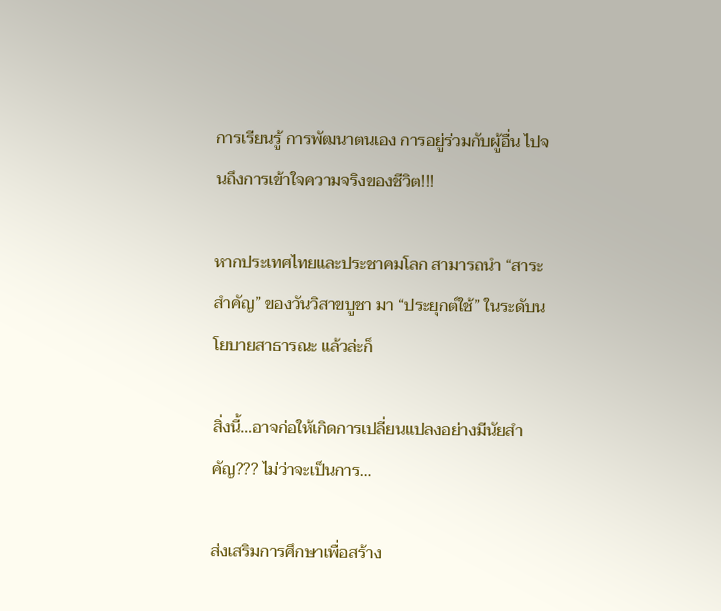การเรียนรู้ การพัฒนาตนเอง การอยู่ร่วมกับผู้อื่น ไปจนถึงการเข้าใจความจริงของชีวิต!!!

หากประเทศไทยและประชาคมโลก สามารถนำ “สาระสำคัญ” ของวันวิสาขบูชา มา “ประยุกต์ใช้” ในระดับนโยบายสาธารณะ แล้วล่ะก็

สิ่งนี้…อาจก่อให้เกิดการเปลี่ยนแปลงอย่างมีนัยสำคัญ??? ไม่ว่าจะเป็นการ…

ส่งเสริมการศึกษาเพื่อสร้าง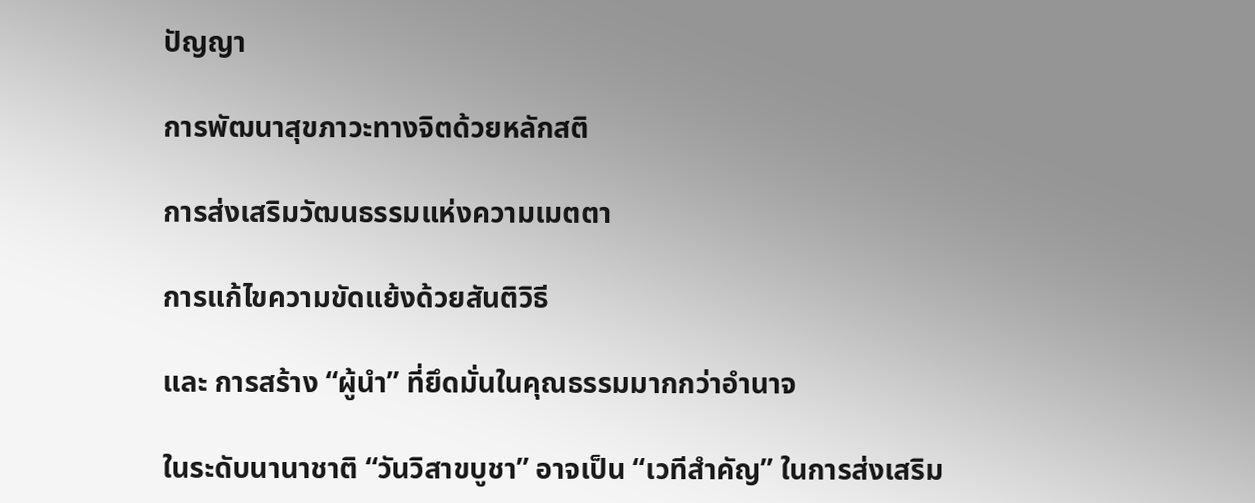ปัญญา

การพัฒนาสุขภาวะทางจิตด้วยหลักสติ

การส่งเสริมวัฒนธรรมแห่งความเมตตา

การแก้ไขความขัดแย้งด้วยสันติวิธี

และ การสร้าง “ผู้นำ” ที่ยึดมั่นในคุณธรรมมากกว่าอำนาจ

ในระดับนานาชาติ “วันวิสาขบูชา” อาจเป็น “เวทีสำคัญ” ในการส่งเสริม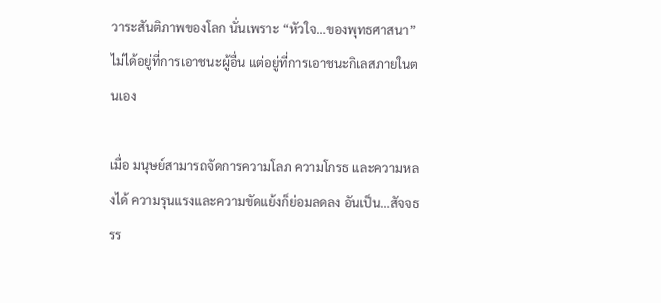วาระสันติภาพของโลก นั่นเพราะ “หัวใจ…ของพุทธศาสนา” ไม่ได้อยู่ที่การเอาชนะผู้อื่น แต่อยู่ที่การเอาชนะกิเลสภายในตนเอง

เมื่อ มนุษย์สามารถจัดการความโลภ ความโกรธ และความหลงได้ ความรุนแรงและความขัดแย้งก็ย่อมลดลง อันเป็น…สัจจธรร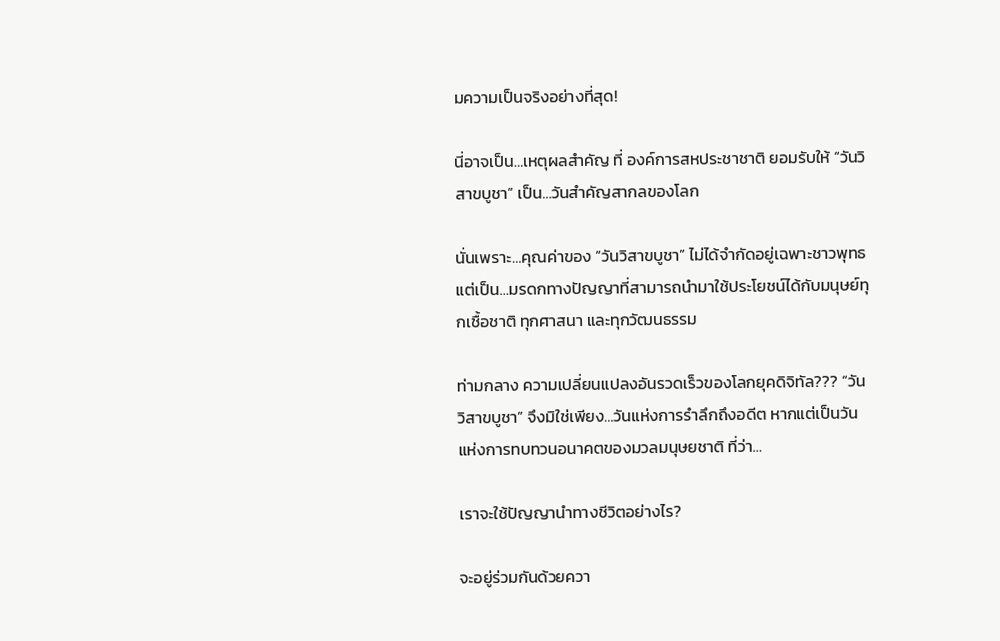มความเป็นจริงอย่างที่สุด!

นี่อาจเป็น…เหตุผลสำคัญ ที่ องค์การสหประชาชาติ ยอมรับให้ “วันวิสาขบูชา” เป็น…วันสำคัญสากลของโลก

นั่นเพราะ…คุณค่าของ “วันวิสาขบูชา” ไม่ได้จำกัดอยู่เฉพาะชาวพุทธ แต่เป็น…มรดกทางปัญญาที่สามารถนำมาใช้ประโยชน์ได้กับมนุษย์ทุกเชื้อชาติ ทุกศาสนา และทุกวัฒนธรรม

ท่ามกลาง ความเปลี่ยนแปลงอันรวดเร็วของโลกยุคดิจิทัล??? “วันวิสาขบูชา” จึงมิใช่เพียง…วันแห่งการรำลึกถึงอดีต หากแต่เป็นวันแห่งการทบทวนอนาคตของมวลมนุษยชาติ ที่ว่า…

เราจะใช้ปัญญานำทางชีวิตอย่างไร?

จะอยู่ร่วมกันด้วยควา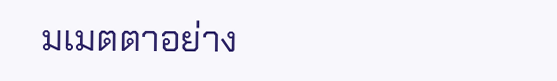มเมตตาอย่าง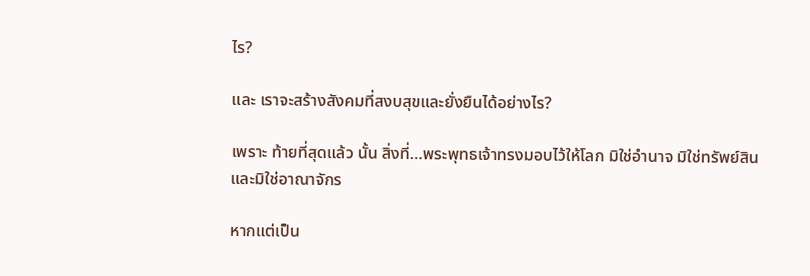ไร?

และ เราจะสร้างสังคมที่สงบสุขและยั่งยืนได้อย่างไร?

เพราะ ท้ายที่สุดแล้ว นั้น สิ่งที่…พระพุทธเจ้าทรงมอบไว้ให้โลก มิใช่อำนาจ มิใช่ทรัพย์สิน และมิใช่อาณาจักร

หากแต่เป็น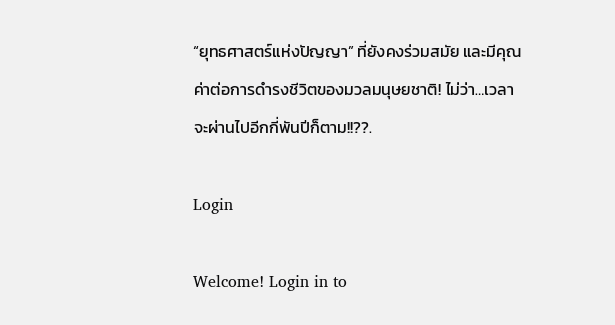“ยุทธศาสตร์แห่งปัญญา” ที่ยังคงร่วมสมัย และมีคุณค่าต่อการดำรงชีวิตของมวลมนุษยชาติ! ไม่ว่า…เวลาจะผ่านไปอีกกี่พันปีก็ตาม!!??.

Login

Welcome! Login in to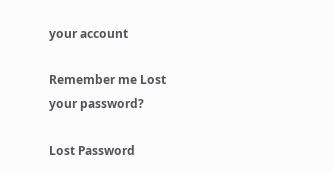your account

Remember me Lost your password?

Lost Password